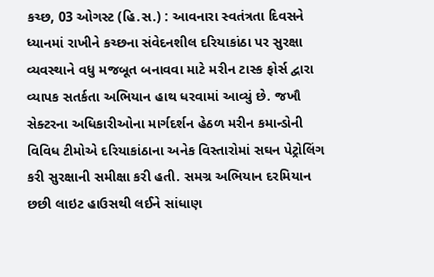કચ્છ, 03 ઓગસ્ટ (હિ.સ.) : આવનારા સ્વતંત્રતા દિવસને ધ્યાનમાં રાખીને કચ્છના સંવેદનશીલ દરિયાકાંઠા પર સુરક્ષા વ્યવસ્થાને વધુ મજબૂત બનાવવા માટે મરીન ટાસ્ક ફોર્સ દ્વારા વ્યાપક સતર્કતા અભિયાન હાથ ધરવામાં આવ્યું છે. જખૌ સેક્ટરના અધિકારીઓના માર્ગદર્શન હેઠળ મરીન કમાન્ડોની વિવિધ ટીમોએ દરિયાકાંઠાના અનેક વિસ્તારોમાં સઘન પેટ્રોલિંગ કરી સુરક્ષાની સમીક્ષા કરી હતી. સમગ્ર અભિયાન દરમિયાન છછી લાઇટ હાઉસથી લઈને સાંધાણ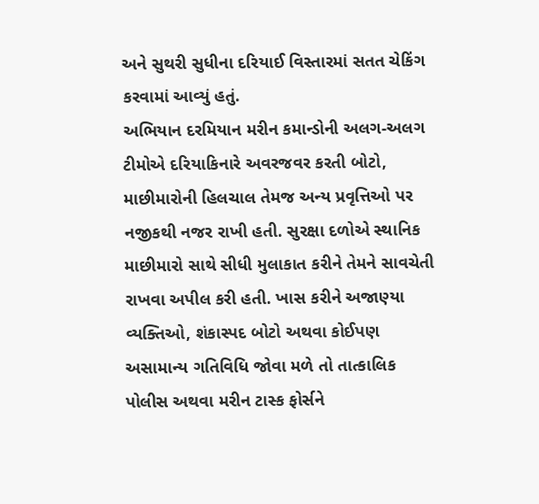અને સુથરી સુધીના દરિયાઈ વિસ્તારમાં સતત ચેકિંગ કરવામાં આવ્યું હતું.
અભિયાન દરમિયાન મરીન કમાન્ડોની અલગ-અલગ ટીમોએ દરિયાકિનારે અવરજવર કરતી બોટો, માછીમારોની હિલચાલ તેમજ અન્ય પ્રવૃત્તિઓ પર નજીકથી નજર રાખી હતી. સુરક્ષા દળોએ સ્થાનિક માછીમારો સાથે સીધી મુલાકાત કરીને તેમને સાવચેતી રાખવા અપીલ કરી હતી. ખાસ કરીને અજાણ્યા વ્યક્તિઓ, શંકાસ્પદ બોટો અથવા કોઈપણ અસામાન્ય ગતિવિધિ જોવા મળે તો તાત્કાલિક પોલીસ અથવા મરીન ટાસ્ક ફોર્સને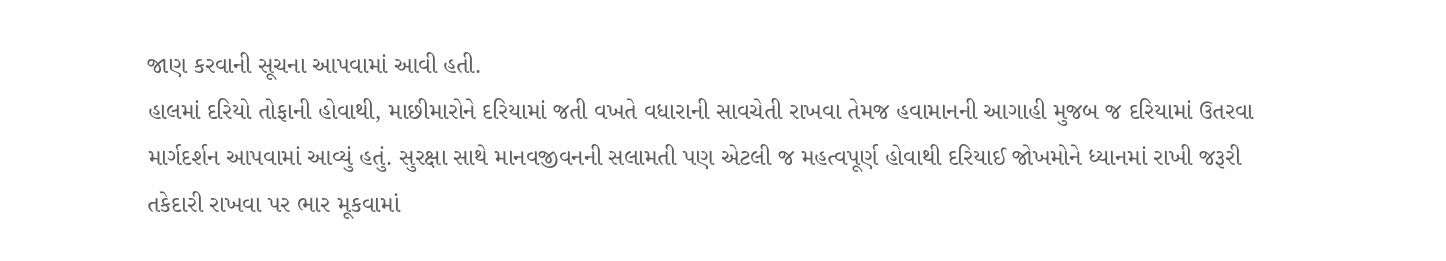જાણ કરવાની સૂચના આપવામાં આવી હતી.
હાલમાં દરિયો તોફાની હોવાથી, માછીમારોને દરિયામાં જતી વખતે વધારાની સાવચેતી રાખવા તેમજ હવામાનની આગાહી મુજબ જ દરિયામાં ઉતરવા માર્ગદર્શન આપવામાં આવ્યું હતું. સુરક્ષા સાથે માનવજીવનની સલામતી પણ એટલી જ મહત્વપૂર્ણ હોવાથી દરિયાઈ જોખમોને ધ્યાનમાં રાખી જરૂરી તકેદારી રાખવા પર ભાર મૂકવામાં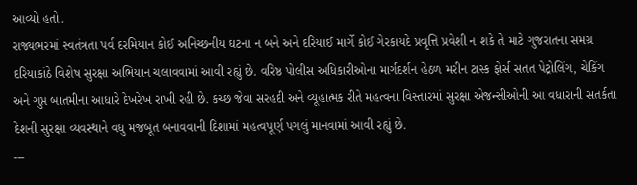આવ્યો હતો.
રાજ્યભરમાં સ્વતંત્રતા પર્વ દરમિયાન કોઈ અનિચ્છનીય ઘટના ન બને અને દરિયાઈ માર્ગે કોઈ ગેરકાયદે પ્રવૃત્તિ પ્રવેશી ન શકે તે માટે ગુજરાતના સમગ્ર દરિયાકાંઠે વિશેષ સુરક્ષા અભિયાન ચલાવવામાં આવી રહ્યું છે. વરિષ્ઠ પોલીસ અધિકારીઓના માર્ગદર્શન હેઠળ મરીન ટાસ્ક ફોર્સ સતત પેટ્રોલિંગ, ચેકિંગ અને ગુપ્ત બાતમીના આધારે દેખરેખ રાખી રહી છે. કચ્છ જેવા સરહદી અને વ્યૂહાત્મક રીતે મહત્વના વિસ્તારમાં સુરક્ષા એજન્સીઓની આ વધારાની સતર્કતા દેશની સુરક્ષા વ્યવસ્થાને વધુ મજબૂત બનાવવાની દિશામાં મહત્વપૂર્ણ પગલું માનવામાં આવી રહ્યું છે.
---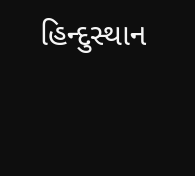હિન્દુસ્થાન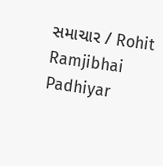સમાચાર / Rohit Ramjibhai Padhiyar